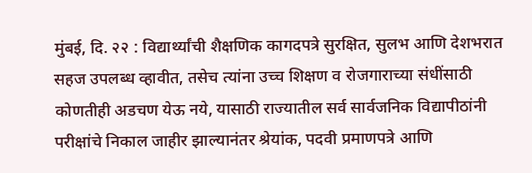मुंबई, दि. २२ : विद्यार्थ्यांची शैक्षणिक कागदपत्रे सुरक्षित, सुलभ आणि देशभरात सहज उपलब्ध व्हावीत, तसेच त्यांना उच्च शिक्षण व रोजगाराच्या संधींसाठी कोणतीही अडचण येऊ नये, यासाठी राज्यातील सर्व सार्वजनिक विद्यापीठांनी परीक्षांचे निकाल जाहीर झाल्यानंतर श्रेयांक, पदवी प्रमाणपत्रे आणि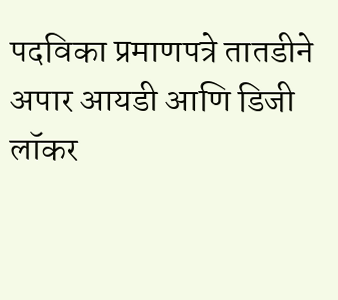पदविका प्रमाणपत्रे तातडीने अपार आयडी आणि डिजी लॉकर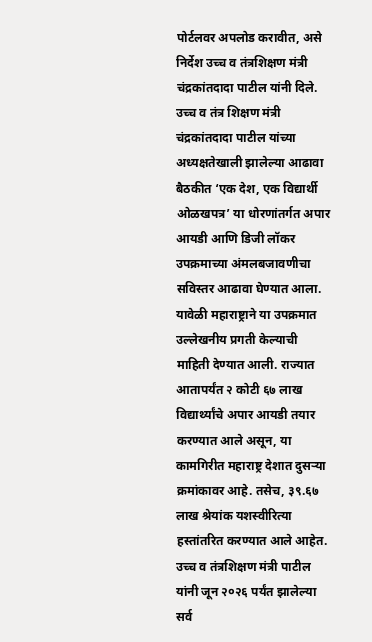पोर्टलवर अपलोड करावीत, असे निर्देश उच्च व तंत्रशिक्षण मंत्री चंद्रकांतदादा पाटील यांनी दिले.
उच्च व तंत्र शिक्षण मंत्री चंद्रकांतदादा पाटील यांच्या अध्यक्षतेखाली झालेल्या आढावा बैठकीत ‘एक देश, एक विद्यार्थी ओळखपत्र’ या धोरणांतर्गत अपार आयडी आणि डिजी लॉकर उपक्रमाच्या अंमलबजावणीचा सविस्तर आढावा घेण्यात आला. यावेळी महाराष्ट्राने या उपक्रमात उल्लेखनीय प्रगती केल्याची माहिती देण्यात आली. राज्यात आतापर्यंत २ कोटी ६७ लाख विद्यार्थ्यांचे अपार आयडी तयार करण्यात आले असून, या कामगिरीत महाराष्ट्र देशात दुसऱ्या क्रमांकावर आहे. तसेच, ३९.६७ लाख श्रेयांक यशस्वीरित्या हस्तांतरित करण्यात आले आहेत.
उच्च व तंत्रशिक्षण मंत्री पाटील यांनी जून २०२६ पर्यंत झालेल्या सर्व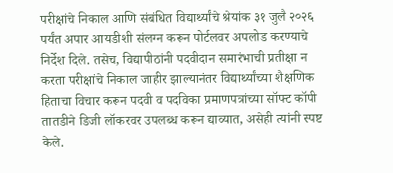परीक्षांचे निकाल आणि संबंधित विद्यार्थ्यांचे श्रेयांक ३१ जुलै २०२६ पर्यंत अपार आयडीशी संलग्न करून पोर्टलवर अपलोड करण्याचे निर्देश दिले. तसेच, विद्यापीठांनी पदवीदान समारंभाची प्रतीक्षा न करता परीक्षांचे निकाल जाहीर झाल्यानंतर विद्यार्थ्यांच्या शैक्षणिक हिताचा विचार करून पदवी व पदविका प्रमाणपत्रांच्या सॉफ्ट कॉपी तातडीने डिजी लॉकरवर उपलब्ध करून द्याव्यात, असेही त्यांनी स्पष्ट केले.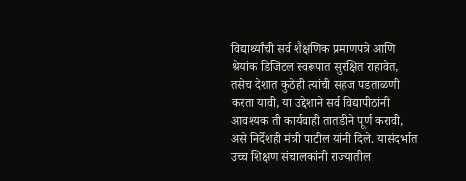विद्यार्थ्यांची सर्व शैक्षणिक प्रमाणपत्रे आणि श्रेयांक डिजिटल स्वरूपात सुरक्षित राहावेत, तसेच देशात कुठेही त्यांची सहज पडताळणी करता यावी, या उद्देशाने सर्व विद्यापीठांनी आवश्यक ती कार्यवाही तातडीने पूर्ण करावी, असे निर्देशही मंत्री पाटील यांनी दिले. यासंदर्भात उच्च शिक्षण संचालकांनी राज्यातील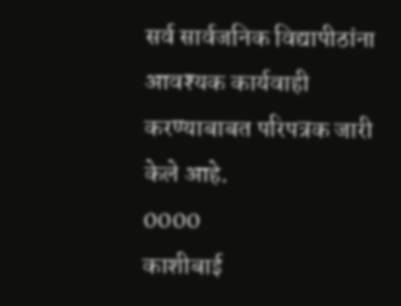सर्व सार्वजनिक विद्यापीठांना आवश्यक कार्यवाही करण्याबाबत परिपत्रक जारी केले आहे.
0000
काशीबाई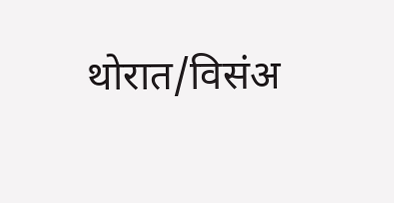थोरात/विसंअ